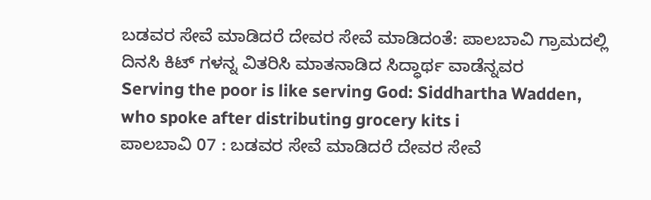ಬಡವರ ಸೇವೆ ಮಾಡಿದರೆ ದೇವರ ಸೇವೆ ಮಾಡಿದಂತೆ: ಪಾಲಬಾವಿ ಗ್ರಾಮದಲ್ಲಿ ದಿನಸಿ ಕಿಟ್ ಗಳನ್ನ ವಿತರಿಸಿ ಮಾತನಾಡಿದ ಸಿದ್ಧಾರ್ಥ ವಾಡೆನ್ನವರ
Serving the poor is like serving God: Siddhartha Wadden, who spoke after distributing grocery kits i
ಪಾಲಬಾವಿ 07 : ಬಡವರ ಸೇವೆ ಮಾಡಿದರೆ ದೇವರ ಸೇವೆ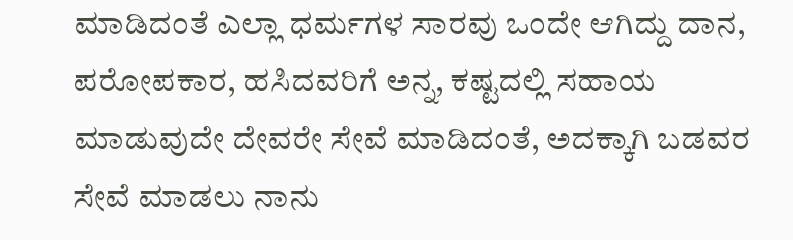ಮಾಡಿದಂತೆ ಎಲ್ಲಾ ಧರ್ಮಗಳ ಸಾರವು ಒಂದೇ ಆಗಿದ್ದು ದಾನ, ಪರೋಪಕಾರ, ಹಸಿದವರಿಗೆ ಅನ್ನ, ಕಷ್ಟದಲ್ಲಿ ಸಹಾಯ ಮಾಡುವುದೇ ದೇವರೇ ಸೇವೆ ಮಾಡಿದಂತೆ, ಅದಕ್ಕಾಗಿ ಬಡವರ ಸೇವೆ ಮಾಡಲು ನಾನು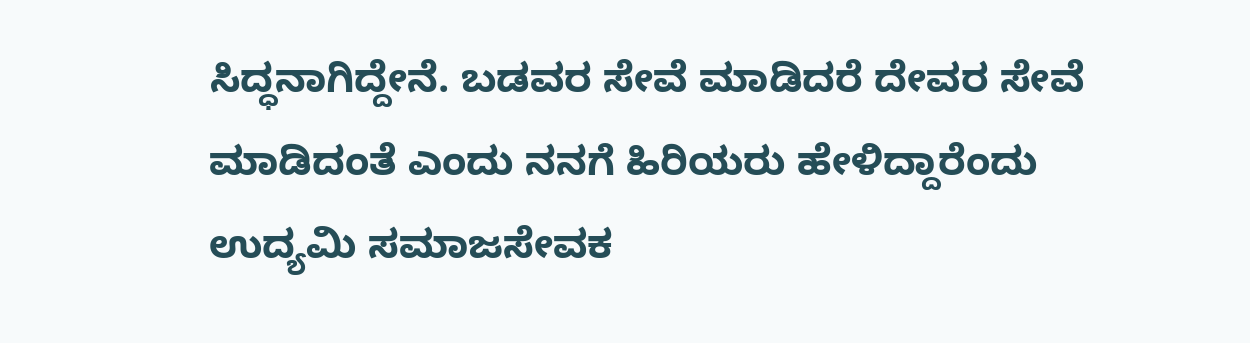ಸಿದ್ಧನಾಗಿದ್ದೇನೆ. ಬಡವರ ಸೇವೆ ಮಾಡಿದರೆ ದೇವರ ಸೇವೆ ಮಾಡಿದಂತೆ ಎಂದು ನನಗೆ ಹಿರಿಯರು ಹೇಳಿದ್ದಾರೆಂದು ಉದ್ಯಮಿ ಸಮಾಜಸೇವಕ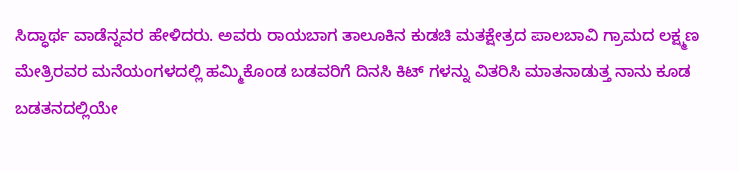ಸಿದ್ಧಾರ್ಥ ವಾಡೆನ್ನವರ ಹೇಳಿದರು. ಅವರು ರಾಯಬಾಗ ತಾಲೂಕಿನ ಕುಡಚಿ ಮತಕ್ಷೇತ್ರದ ಪಾಲಬಾವಿ ಗ್ರಾಮದ ಲಕ್ಷ್ಮಣ ಮೇತ್ರಿರವರ ಮನೆಯಂಗಳದಲ್ಲಿ ಹಮ್ಮಿಕೊಂಡ ಬಡವರಿಗೆ ದಿನಸಿ ಕಿಟ್ ಗಳನ್ನು ವಿತರಿಸಿ ಮಾತನಾಡುತ್ತ ನಾನು ಕೂಡ ಬಡತನದಲ್ಲಿಯೇ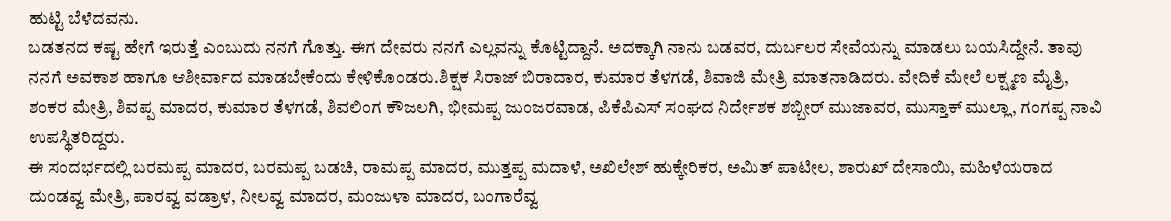ಹುಟ್ಟಿ ಬೆಳೆದವನು.
ಬಡತನದ ಕಷ್ಟ ಹೇಗೆ ಇರುತ್ತೆ ಎಂಬುದು ನನಗೆ ಗೊತ್ತು. ಈಗ ದೇವರು ನನಗೆ ಎಲ್ಲವನ್ನು ಕೊಟ್ಟಿದ್ದಾನೆ. ಅದಕ್ಕಾಗಿ ನಾನು ಬಡವರ, ದುರ್ಬಲರ ಸೇವೆಯನ್ನು ಮಾಡಲು ಬಯಸಿದ್ದೇನೆ. ತಾವು ನನಗೆ ಅವಕಾಶ ಹಾಗೂ ಆಶೀರ್ವಾದ ಮಾಡಬೇಕೆಂದು ಕೇಳಿಕೊಂಡರು.ಶಿಕ್ಷಕ ಸಿರಾಜ್ ಬಿರಾದಾರ, ಕುಮಾರ ತೆಳಗಡೆ, ಶಿವಾಜಿ ಮೇತ್ರಿ ಮಾತನಾಡಿದರು. ವೇದಿಕೆ ಮೇಲೆ ಲಕ್ಷ್ಮಣ ಮೈತ್ರಿ, ಶಂಕರ ಮೇತ್ರಿ, ಶಿವಪ್ಪ ಮಾದರ, ಕುಮಾರ ತೆಳಗಡೆ, ಶಿವಲಿಂಗ ಕೌಜಲಗಿ, ಭೀಮಪ್ಪ ಜುಂಜರವಾಡ, ಪಿಕೆಪಿಎಸ್ ಸಂಘದ ನಿರ್ದೇಶಕ ಶಬ್ಬೀರ್ ಮುಜಾವರ, ಮುಸ್ತಾಕ್ ಮುಲ್ಲಾ, ಗಂಗಪ್ಪ ನಾವಿ ಉಪಸ್ಥಿತರಿದ್ದರು.
ಈ ಸಂದರ್ಭದಲ್ಲಿ ಬರಮಪ್ಪ ಮಾದರ, ಬರಮಪ್ಪ ಬಡಚಿ, ರಾಮಪ್ಪ ಮಾದರ, ಮುತ್ತಪ್ಪ ಮದಾಳೆ, ಅಖಿಲೇಶ್ ಹುಕ್ಕೇರಿಕರ, ಅಮಿತ್ ಪಾಟೀಲ, ಶಾರುಖ್ ದೇಸಾಯಿ, ಮಹಿಳೆಯರಾದ ದುಂಡವ್ವ ಮೇತ್ರಿ, ಪಾರವ್ವ ವಡ್ರಾಳ, ನೀಲವ್ವ ಮಾದರ, ಮಂಜುಳಾ ಮಾದರ, ಬಂಗಾರೆವ್ವ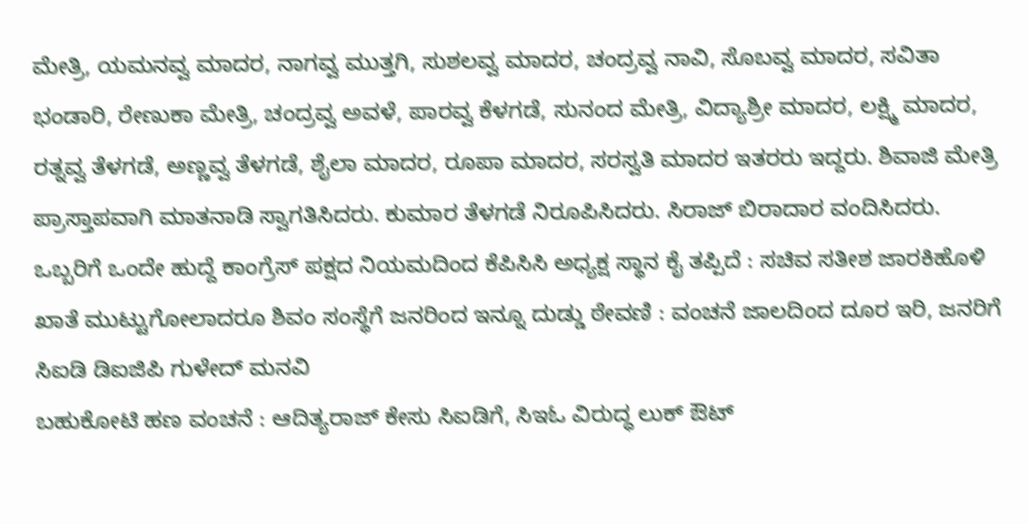ಮೇತ್ರಿ, ಯಮನವ್ವ ಮಾದರ, ನಾಗವ್ವ ಮುತ್ತಗಿ, ಸುಶಲವ್ವ ಮಾದರ, ಚಂದ್ರವ್ವ ನಾವಿ, ಸೊಬವ್ವ ಮಾದರ, ಸವಿತಾ ಭಂಡಾರಿ, ರೇಣುಕಾ ಮೇತ್ರಿ, ಚಂದ್ರವ್ವ ಅವಳೆ, ಪಾರವ್ವ ಕೆಳಗಡೆ, ಸುನಂದ ಮೇತ್ರಿ, ವಿದ್ಯಾಶ್ರೀ ಮಾದರ, ಲಕ್ಷ್ಮಿ ಮಾದರ, ರತ್ನವ್ವ ತೆಳಗಡೆ, ಅಣ್ಣವ್ವ ತೆಳಗಡೆ, ಶೈಲಾ ಮಾದರ, ರೂಪಾ ಮಾದರ, ಸರಸ್ವತಿ ಮಾದರ ಇತರರು ಇದ್ದರು. ಶಿವಾಜಿ ಮೇತ್ರಿ ಪ್ರಾಸ್ತಾಪವಾಗಿ ಮಾತನಾಡಿ ಸ್ವಾಗತಿಸಿದರು. ಕುಮಾರ ತೆಳಗಡೆ ನಿರೂಪಿಸಿದರು. ಸಿರಾಜ್ ಬಿರಾದಾರ ವಂದಿಸಿದರು.
ಒಬ್ಬರಿಗೆ ಒಂದೇ ಹುದ್ದೆ ಕಾಂಗ್ರೆಸ್ ಪಕ್ಷದ ನಿಯಮದಿಂದ ಕೆಪಿಸಿಸಿ ಅಧ್ಯಕ್ಷ ಸ್ಥಾನ ಕೈ ತಪ್ಪಿದೆ : ಸಚಿವ ಸತೀಶ ಜಾರಕಿಹೊಳಿ
ಖಾತೆ ಮುಟ್ಟುಗೋಲಾದರೂ ಶಿವಂ ಸಂಸ್ಥೆಗೆ ಜನರಿಂದ ಇನ್ನೂ ದುಡ್ಡು ಠೇವಣಿ : ವಂಚನೆ ಜಾಲದಿಂದ ದೂರ ಇರಿ, ಜನರಿಗೆ ಸಿಐಡಿ ಡಿಐಜಿಪಿ ಗುಳೇದ್ ಮನವಿ
ಬಹುಕೋಟಿ ಹಣ ವಂಚನೆ : ಆದಿತ್ಯರಾಜ್ ಕೇಸು ಸಿಐಡಿಗೆ, ಸಿಇಓ ವಿರುದ್ಧ ಲುಕ್ ಔಟ್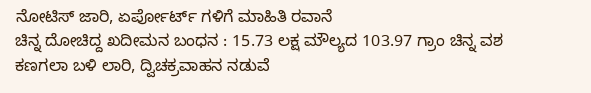ನೋಟಿಸ್ ಜಾರಿ, ಏರ್ಪೋರ್ಟ್ ಗಳಿಗೆ ಮಾಹಿತಿ ರವಾನೆ
ಚಿನ್ನ ದೋಚಿದ್ದ ಖದೀಮನ ಬಂಧನ : 15.73 ಲಕ್ಷ ಮೌಲ್ಯದ 103.97 ಗ್ರಾಂ ಚಿನ್ನ ವಶ
ಕಣಗಲಾ ಬಳಿ ಲಾರಿ, ದ್ವಿಚಕ್ರವಾಹನ ನಡುವೆ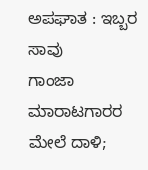ಅಪಘಾತ : ಇಬ್ಬರ ಸಾವು
ಗಾಂಜಾ ಮಾರಾಟಗಾರರ ಮೇಲೆ ದಾಳಿ;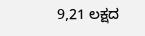9,21 ಲಕ್ಷದ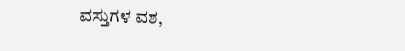ವಸ್ತುಗಳ ವಶ,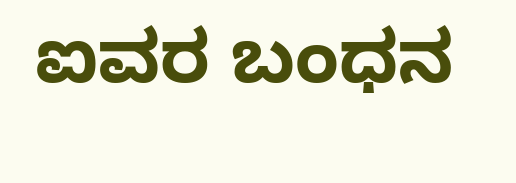ಐವರ ಬಂಧನ